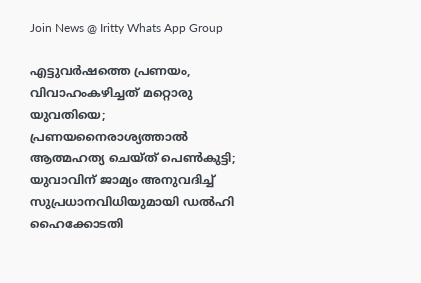Join News @ Iritty Whats App Group

എട്ടുവർഷത്തെ പ്രണയം, വിവാഹംകഴിച്ചത് മറ്റൊരു യുവതിയെ; പ്രണയനൈരാശ്യത്താൽ ആത്മഹത്യ ചെയ്ത് പെൺകുട്ടി; യുവാവിന് ജാമ്യം അനുവദിച്ച് സുപ്രധാനവിധിയുമായി ഡൽഹി ഹൈക്കോടതി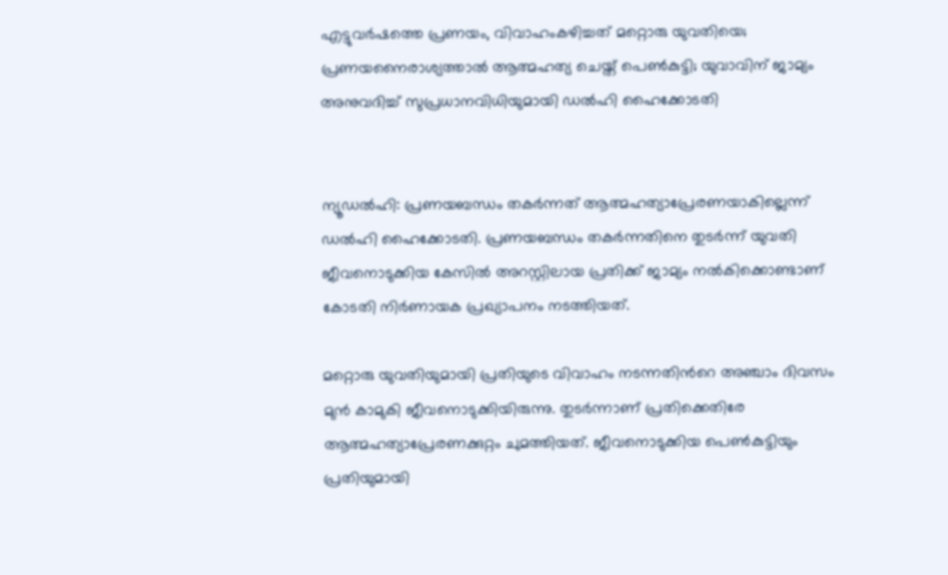എട്ടുവർഷത്തെ പ്രണയം, വിവാഹംകഴിച്ചത് മറ്റൊരു യുവതിയെ; പ്രണയനൈരാശ്യത്താൽ ആത്മഹത്യ ചെയ്ത് പെൺകുട്ടി; യുവാവിന് ജാമ്യം അനുവദിച്ച് സുപ്രധാനവിധിയുമായി ഡൽഹി ഹൈക്കോടതി


ന്യൂഡൽഹി: പ്രണയബന്ധം തകർന്നത് ആത്മഹത്യാപ്രേരണയാകില്ലെന്ന് ഡൽഹി ഹൈക്കോടതി. പ്രണയബന്ധം തകർന്നതിനെ തുടർന്ന് യുവതി ജീവനൊടുക്കിയ കേസിൽ അറസ്റ്റിലായ പ്രതിക്ക് ജാമ്യം നൽകിക്കൊണ്ടാണ് കോടതി നിർണായക പ്രഖ്യാപനം നടത്തിയത്.

മറ്റൊരു യുവതിയുമായി പ്രതിയുടെ വിവാഹം നടന്നതിന്‍റെ അഞ്ചാം ദിവസം മുൻ കാമുകി ജീവനൊടുക്കിയിരുന്നു. തുടർന്നാണ് പ്രതിക്കെതിരേ ആത്മഹത്യാപ്രേരണക്കുറ്റം ചുമത്തിയത്. ജീവനൊടുക്കിയ പെൺകുട്ടിയും പ്രതിയുമായി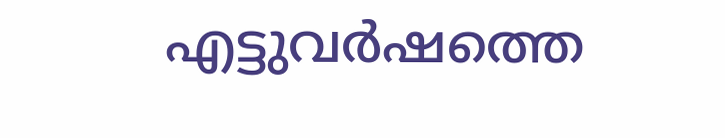എട്ടുവർഷത്തെ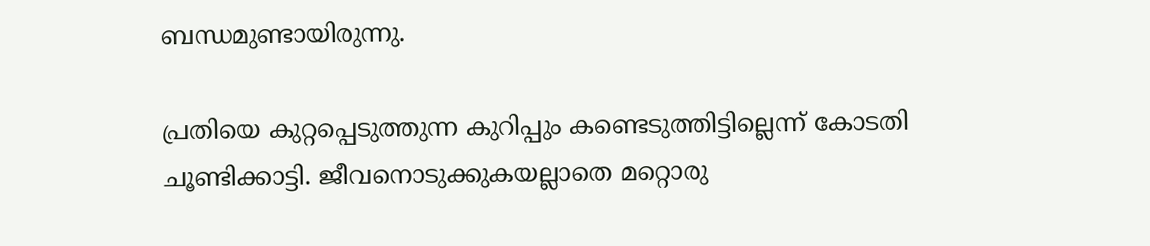ബന്ധമുണ്ടായിരുന്നു.

പ്രതിയെ കുറ്റപ്പെടുത്തുന്ന കുറിപ്പും കണ്ടെടുത്തിട്ടില്ലെന്ന് കോടതി ചൂണ്ടിക്കാട്ടി. ജീവനൊടുക്കുകയല്ലാതെ മറ്റൊരു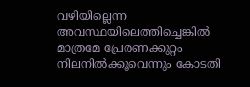വഴിയില്ലെന്ന അവസ്ഥയിലെത്തിച്ചെങ്കിൽ മാത്രമേ പ്രേരണക്കുറ്റം നിലനിൽക്കൂവെന്നും കോടതി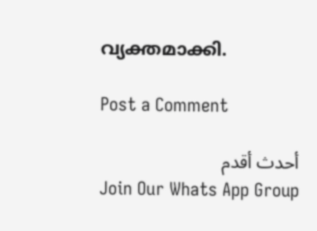വ്യക്തമാക്കി.

Post a Comment

أحدث أقدم
Join Our Whats App Group